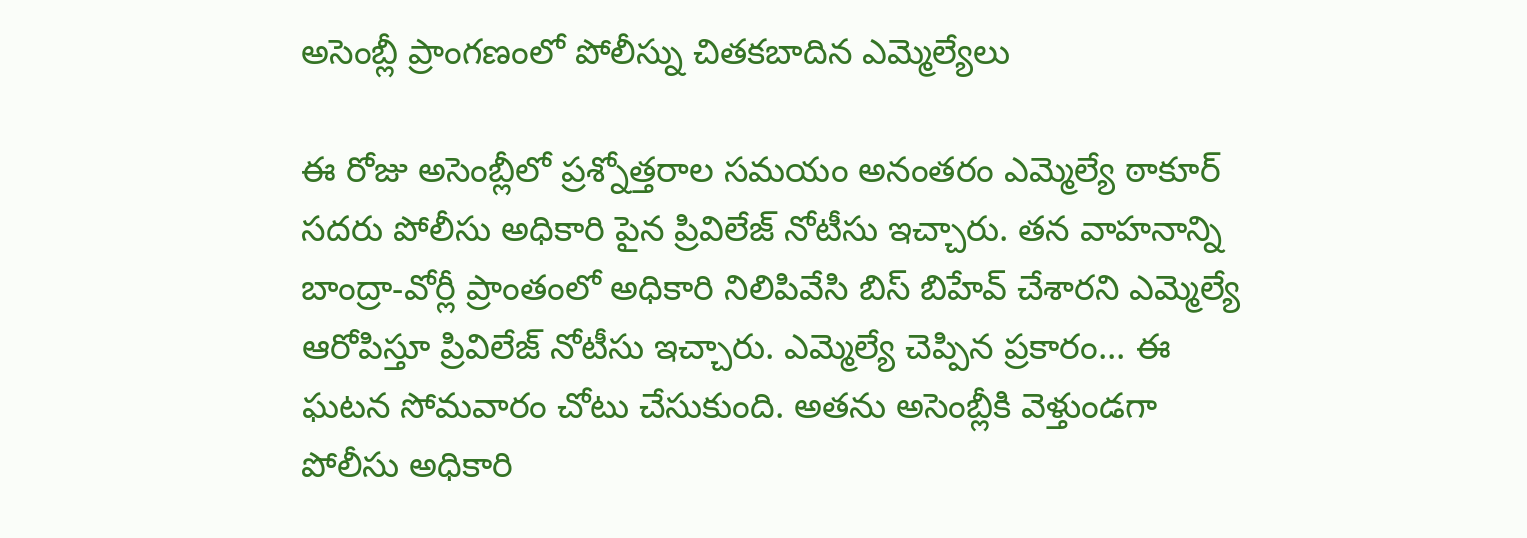అసెంబ్లీ ప్రాంగణంలో పోలీస్ను చితకబాదిన ఎమ్మెల్యేలు

ఈ రోజు అసెంబ్లీలో ప్రశ్నోత్తరాల సమయం అనంతరం ఎమ్మెల్యే ఠాకూర్ సదరు పోలీసు అధికారి పైన ప్రివిలేజ్ నోటీసు ఇచ్చారు. తన వాహనాన్ని బాంద్రా-వోర్లీ ప్రాంతంలో అధికారి నిలిపివేసి బిస్ బిహేవ్ చేశారని ఎమ్మెల్యే ఆరోపిస్తూ ప్రివిలేజ్ నోటీసు ఇచ్చారు. ఎమ్మెల్యే చెప్పిన ప్రకారం... ఈ ఘటన సోమవారం చోటు చేసుకుంది. అతను అసెంబ్లీకి వెళ్తుండగా పోలీసు అధికారి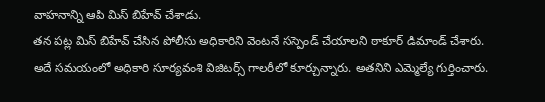వాహనాన్ని ఆపి మిస్ బిహేవ్ చేశాడు.
తన పట్ల మిస్ బిహేవ్ చేసిన పోలీసు అధికారిని వెంటనే సస్పెండ్ చేయాలని ఠాకూర్ డిమాండ్ చేశారు. అదే సమయంలో అధికారి సూర్యవంశి విజిటర్స్ గాలరీలో కూర్చున్నారు. అతనిని ఎమ్మెల్యే గుర్తించారు.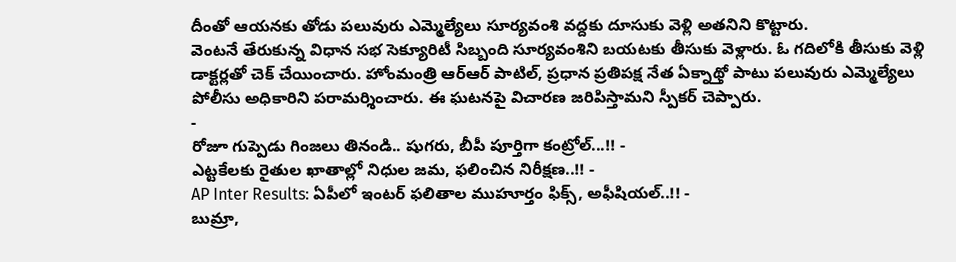దీంతో ఆయనకు తోడు పలువురు ఎమ్మెల్యేలు సూర్యవంశి వద్దకు దూసుకు వెళ్లి అతనిని కొట్టారు.
వెంటనే తేరుకున్న విధాన సభ సెక్యూరిటీ సిబ్బంది సూర్యవంశిని బయటకు తీసుకు వెళ్లారు. ఓ గదిలోకి తీసుకు వెళ్లి డాక్టర్లతో చెక్ చేయించారు. హోంమంత్రి ఆర్ఆర్ పాటిల్, ప్రధాన ప్రతిపక్ష నేత ఏక్నాథ్తో పాటు పలువురు ఎమ్మెల్యేలు పోలీసు అధికారిని పరామర్శించారు. ఈ ఘటనపై విచారణ జరిపిస్తామని స్పీకర్ చెప్పారు.
-
రోజూ గుప్పెడు గింజలు తినండి.. షుగరు, బీపీ పూర్తిగా కంట్రోల్...!! -
ఎట్టకేలకు రైతుల ఖాతాల్లో నిధుల జమ, ఫలించిన నిరీక్షణ..!! -
AP Inter Results: ఏపీలో ఇంటర్ ఫలితాల ముహూర్తం ఫిక్స్, అఫీషియల్..!! -
బుమ్రా,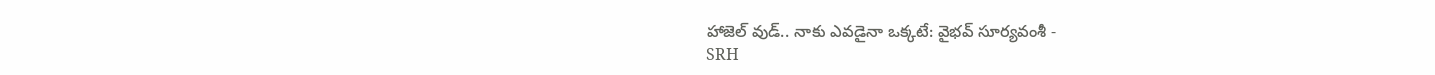హాజెల్ వుడ్.. నాకు ఎవడైనా ఒక్కటే: వైభవ్ సూర్యవంశీ -
SRH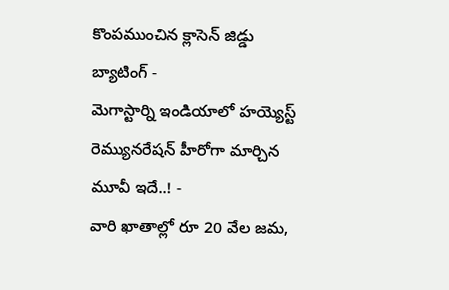కొంపముంచిన క్లాసెన్ జిడ్డు బ్యాటింగ్ -
మెగాస్టార్ని ఇండియాలో హయ్యెస్ట్ రెమ్యునరేషన్ హీరోగా మార్చిన మూవీ ఇదే..! -
వారి ఖాతాల్లో రూ 20 వేల జమ,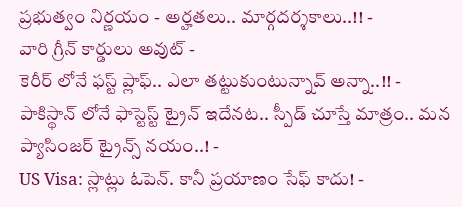ప్రభుత్వం నిర్ణయం - అర్హతలు.. మార్గదర్శకాలు..!! -
వారి గ్రీన్ కార్డులు అవుట్ -
కెరీర్ లోనే ఫస్ట్ ప్లాఫ్.. ఎలా తట్టుకుంటున్నావ్ అన్నా..!! -
పాకిస్థాన్ లోనే ఫాస్టెస్ట్ ట్రైన్ ఇదేనట.. స్పీడ్ చూస్తే మాత్రం.. మన ప్యాసింజర్ ట్రైన్స్ నయం..! -
US Visa: స్లాట్లు ఓపెన్. కానీ ప్రయాణం సేఫ్ కాదు! -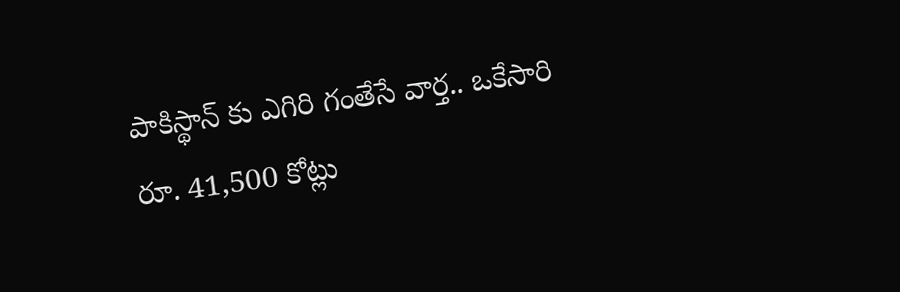పాకిస్థాన్ కు ఎగిరి గంతేసే వార్త.. ఒకేసారి రూ. 41,500 కోట్లు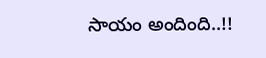సాయం అందింది..!!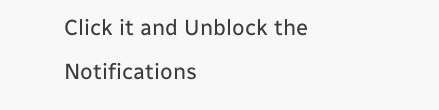Click it and Unblock the Notifications